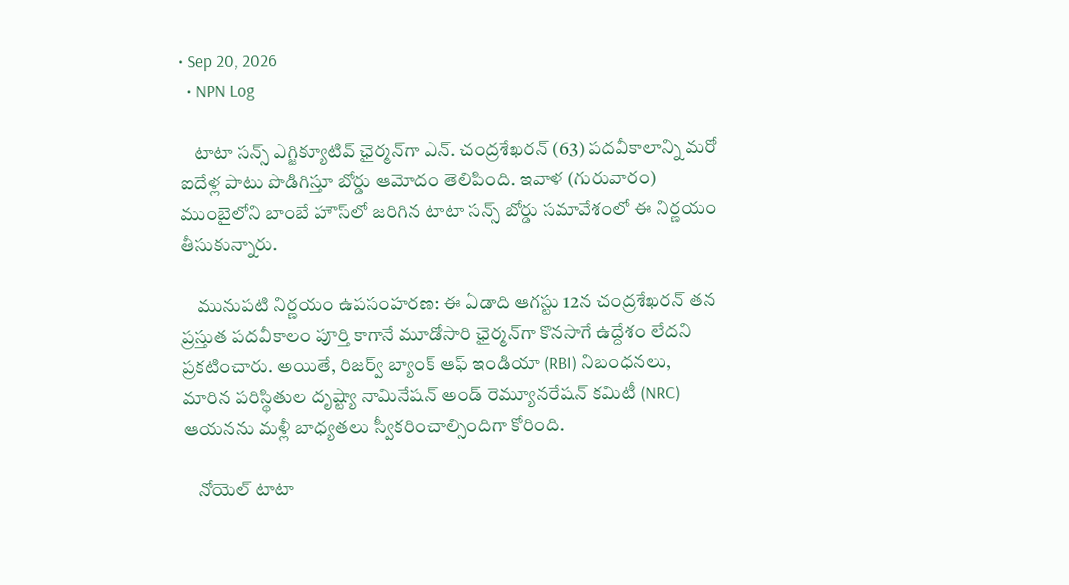• Sep 20, 2026
  • NPN Log

    టాటా సన్స్ ఎగ్జిక్యూటివ్ ఛైర్మన్‌గా ఎన్. చంద్రశేఖరన్ (63) పదవీకాలాన్ని మరో ఐదేళ్ల పాటు పొడిగిస్తూ బోర్డు ఆమోదం తెలిపింది. ఇవాళ (గురువారం) ముంబైలోని బాంబే హౌస్‌లో జరిగిన టాటా సన్స్ బోర్డు సమావేశంలో ఈ నిర్ణయం తీసుకున్నారు.

    మునుపటి నిర్ణయం ఉపసంహరణ: ఈ ఏడాది ఆగస్టు 12న చంద్రశేఖరన్ తన ప్రస్తుత పదవీకాలం పూర్తి కాగానే మూడోసారి ఛైర్మన్‌గా కొనసాగే ఉద్దేశం లేదని ప్రకటించారు. అయితే, రిజర్వ్ బ్యాంక్ ఆఫ్ ఇండియా (RBI) నిబంధనలు, మారిన పరిస్థితుల దృష్ట్యా నామినేషన్ అండ్ రెమ్యూనరేషన్ కమిటీ (NRC) ఆయనను మళ్లీ బాధ్యతలు స్వీకరించాల్సిందిగా కోరింది.

    నోయెల్ టాటా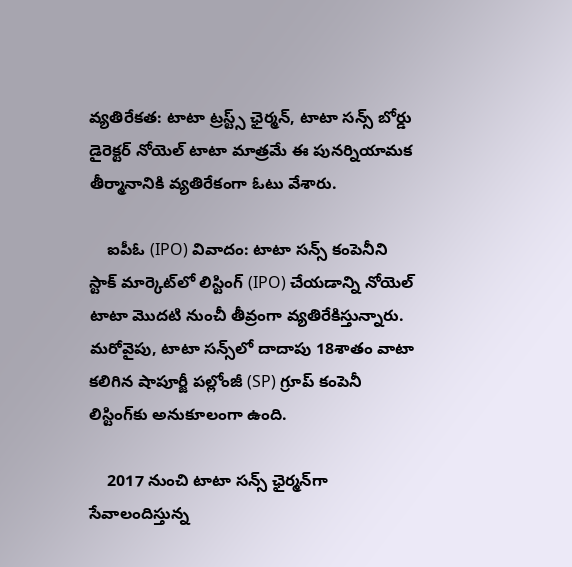వ్యతిరేకత: టాటా ట్రస్ట్స్ ఛైర్మన్, టాటా సన్స్ బోర్డు డైరెక్టర్ నోయెల్ టాటా మాత్రమే ఈ పునర్నియామక తీర్మానానికి వ్యతిరేకంగా ఓటు వేశారు.

    ఐపీఓ (IPO) వివాదం: టాటా సన్స్ కంపెనీని స్టాక్ మార్కెట్‌లో లిస్టింగ్ (IPO) చేయడాన్ని నోయెల్ టాటా మొదటి నుంచీ తీవ్రంగా వ్యతిరేకిస్తున్నారు. మరోవైపు, టాటా సన్స్‌లో దాదాపు 18శాతం వాటా కలిగిన షాపూర్జీ పల్లోంజీ (SP) గ్రూప్ కంపెనీ లిస్టింగ్‌కు అనుకూలంగా ఉంది.

    2017 నుంచి టాటా సన్స్ ఛైర్మన్‌గా సేవాలందిస్తున్న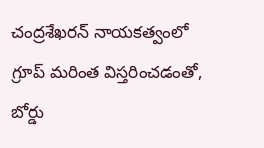చంద్రశేఖరన్ నాయకత్వంలో గ్రూప్ మరింత విస్తరించడంతో, బోర్డు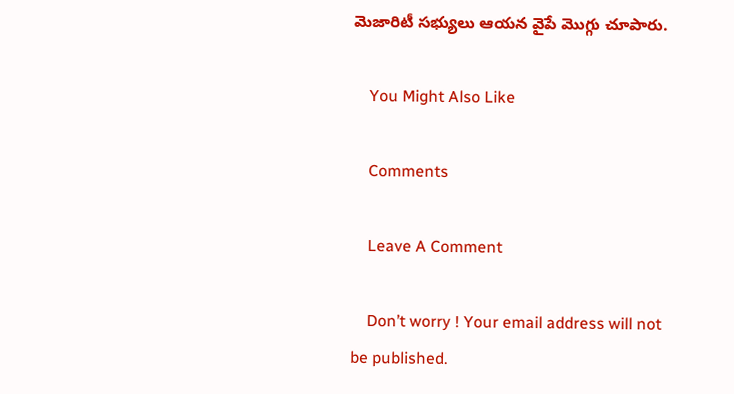మెజారిటీ సభ్యులు ఆయన వైపే మొగ్గు చూపారు.

    You Might Also Like

    Comments

    Leave A Comment

    Don’t worry ! Your email address will not be published.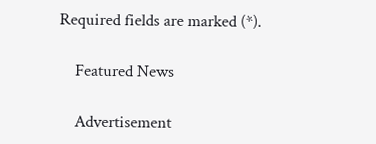Required fields are marked (*).

    Featured News

    Advertisement